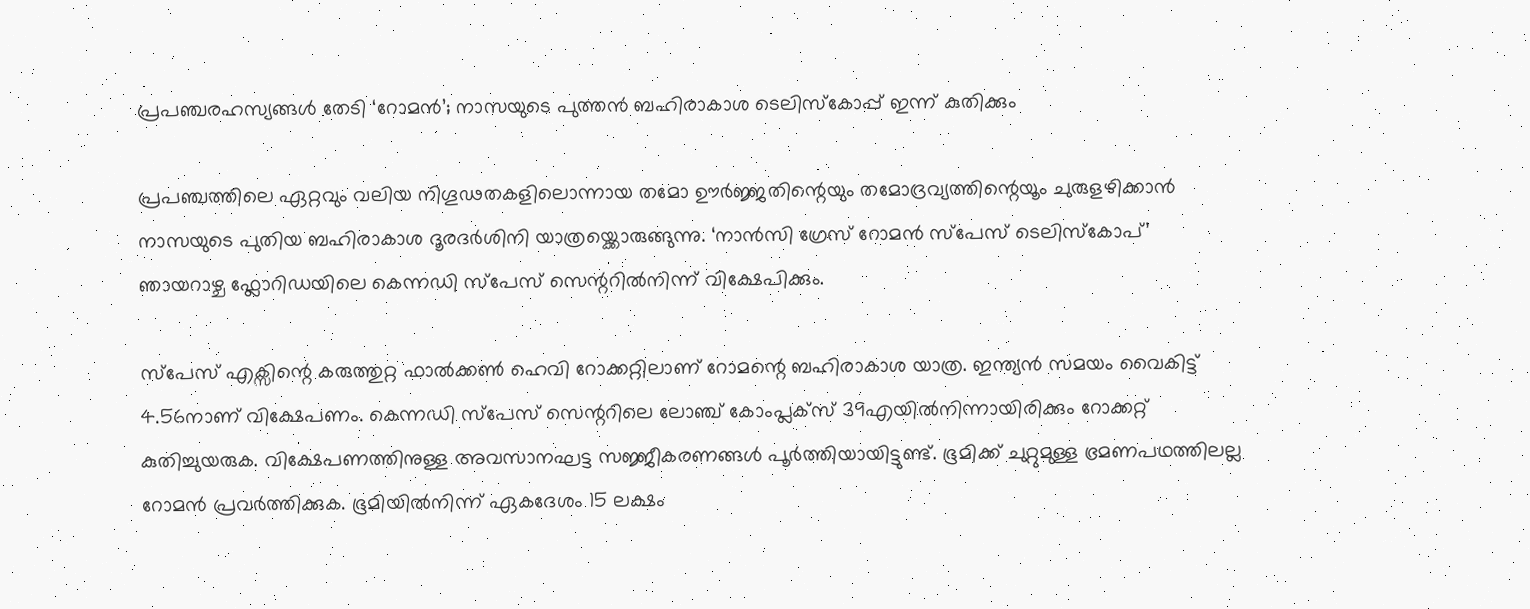പ്രപഞ്ചരഹസ്യങ്ങൾ തേടി ‘റോമൻ’; നാസയുടെ പുത്തൻ ബഹിരാകാശ ടെലിസ്കോപ്പ് ഇന്ന് കുതിക്കും

പ്രപഞ്ചത്തിലെ ഏറ്റവും വലിയ നിഗൂഢതകളിലൊന്നായ തമോ ഊർജ്ജതിന്റെയും തമോദ്രവ്യത്തിന്റെയൂം ചുരുളഴിക്കാൻ നാസയുടെ പുതിയ ബഹിരാകാശ ദൂരദർശിനി യാത്രയ്ക്കൊരുങ്ങുന്നു. ‘നാൻസി ഗ്രേസ് റോമൻ സ്പേസ് ടെലിസ്കോപ്’ ഞായറാഴ്ച ഫ്ലോറിഡയിലെ കെന്നഡി സ്പേസ് സെന്ററിൽനിന്ന് വിക്ഷേപിക്കും.

സ്പേസ് എക്സിന്റെ കരുത്തുറ്റ ഫാൽക്കൺ ഹെവി റോക്കറ്റിലാണ് റോമന്റെ ബഹിരാകാശ യാത്ര. ഇന്ത്യൻ സമയം വൈകിട്ട് 4.56നാണ് വിക്ഷേപണം. കെന്നഡി സ്പേസ് സെന്ററിലെ ലോഞ്ച് കോംപ്ലക്സ് 39എയിൽനിന്നായിരിക്കും റോക്കറ്റ് കുതിച്ചുയരുക. വിക്ഷേപണത്തിനുള്ള അവസാനഘട്ട സജ്ജീകരണങ്ങൾ പൂർത്തിയായിട്ടുണ്ട്. ഭൂമിക്ക് ചുറ്റുമുള്ള ഭ്രമണപഥത്തിലല്ല റോമൻ പ്രവർത്തിക്കുക. ഭൂമിയിൽനിന്ന് ഏകദേശം 15 ലക്ഷം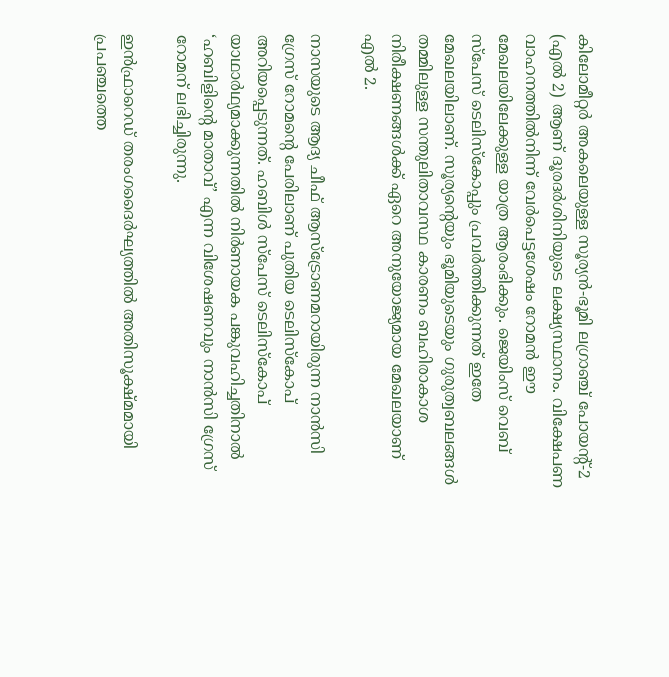കിലോമീറ്റർ അകലെയുള്ള സൂര്യൻ-ഭൂമി ലഗ്രാഞ്ച് പോയന്റ്-2 (എൽ 2) ആണ് ദൂരദർശിനിയുടെ ലക്ഷ്യസ്ഥാനം. വിക്ഷേപണ വാഹനത്തിൽനിന്ന് വേർപെട്ടശേഷം റോമൻ ഈ മേഖലയിലേക്കുള്ള യാത്ര ആരംഭിക്കും. ജെയിംസ് വെബ് സ്പേസ് ടെലിസ്കോപ്പും പ്രവർത്തിക്കുന്നത് ഇതേ മേഖലയിലാണ്. സൂര്യന്റെയും ഭൂമിയുടെയും ഗുരുത്വബലങ്ങൾ തമ്മിലുള്ള സന്തുലിതാവസ്ഥ കാരണം ബഹിരാകാശ നിരീക്ഷണങ്ങൾക്ക് ഏറെ അനുയോജ്യമായ മേഖലയാണ് എൽ 2.

നാസയുടെ ആദ്യ ചീഫ് ആസ്ട്രോണമറായിരുന്ന നാൻസി ഗ്രേസ് റോമന്റെ പേരിലാണ് പുതിയ ടെലിസ്കോപ് അറിയപ്പെടുന്നത്. ഹബിൾ സ്പേസ് ടെലിസ്കോപ് യാഥാർഥ്യമാക്കുന്നതിൽ നിർണായക പങ്കുവഹിച്ചതിനാൽ ‘ഹബിളിന്റെ മാതാവ്’ എന്ന വിശേഷണവും നാൻസി ഗ്രേസ് റോമന് ലഭിച്ചിരുന്നു.

ഇൻഫ്രാറെഡ് തരംഗദൈർഘ്യത്തിൽ അതിസൂക്ഷ്മമായി പ്രപഞ്ചത്തെ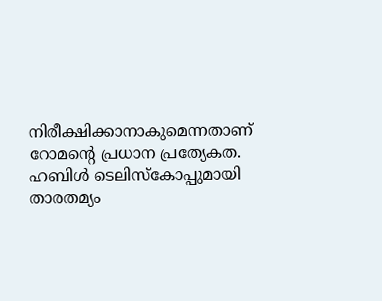നിരീക്ഷിക്കാനാകുമെന്നതാണ് റോമന്റെ പ്രധാന പ്രത്യേകത. ഹബിൾ ടെലിസ്കോപ്പുമായി താരതമ്യം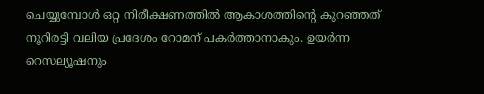ചെയ്യുമ്പോൾ ഒറ്റ നിരീക്ഷണത്തിൽ ആകാശത്തിന്റെ കുറഞ്ഞത് നൂറിരട്ടി വലിയ പ്രദേശം റോമന് പകർത്താനാകും. ഉയർന്ന റെസല്യൂഷനും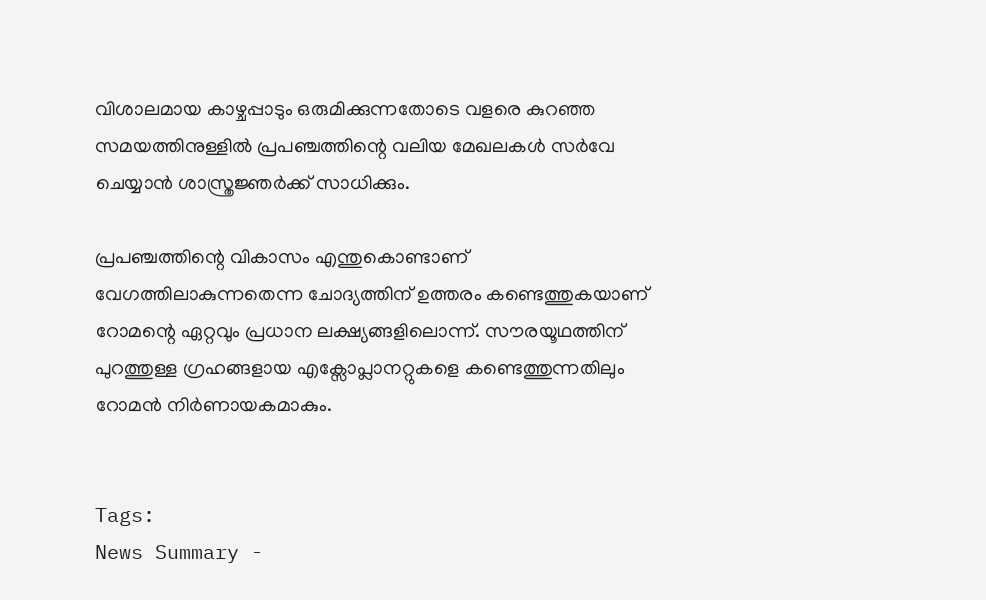വിശാലമായ കാഴ്ചപ്പാടും ഒരുമിക്കുന്നതോടെ വളരെ കുറഞ്ഞ സമയത്തിനുള്ളിൽ പ്രപഞ്ചത്തിന്റെ വലിയ മേഖലകൾ സർവേ ചെയ്യാൻ ശാസ്ത്രജ്ഞർക്ക് സാധിക്കും.

പ്രപഞ്ചത്തിന്റെ വികാസം എന്തുകൊണ്ടാണ് വേഗത്തിലാകുന്നതെന്ന ചോദ്യത്തിന് ഉത്തരം കണ്ടെത്തുകയാണ് റോമന്റെ ഏറ്റവും പ്രധാന ലക്ഷ്യങ്ങളിലൊന്ന്. സൗരയൂഥത്തിന് പുറത്തുള്ള ഗ്രഹങ്ങളായ എക്സോപ്ലാനറ്റുകളെ കണ്ടെത്തുന്നതിലും റോമൻ നിർണായകമാകും.


Tags:
News Summary -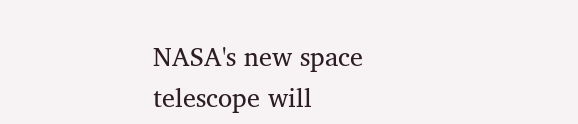NASA's new space telescope will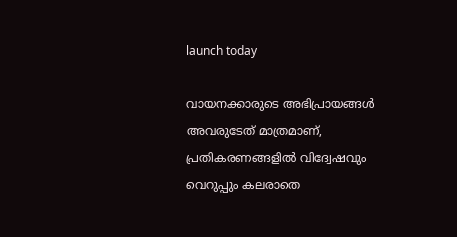launch today

വായനക്കാരുടെ അഭിപ്രായങ്ങള്‍ അവരുടേത് മാത്രമാണ്, പ്രതികരണങ്ങളിൽ വിദ്വേഷവും വെറുപ്പും കലരാതെ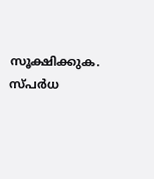സൂക്ഷിക്കുക. സ്പർധ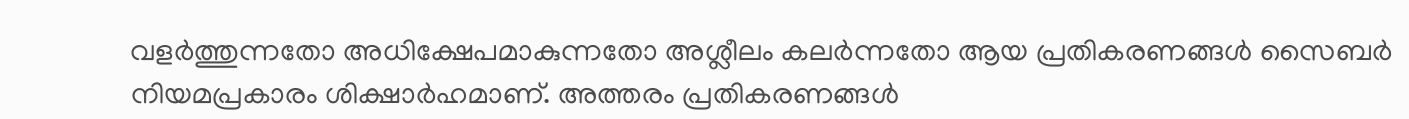വളർത്തുന്നതോ അധിക്ഷേപമാകുന്നതോ അശ്ലീലം കലർന്നതോ ആയ പ്രതികരണങ്ങൾ സൈബർ നിയമപ്രകാരം ശിക്ഷാർഹമാണ്. അത്തരം പ്രതികരണങ്ങൾ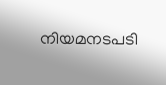നിയമനടപടി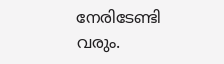നേരിടേണ്ടി വരും.